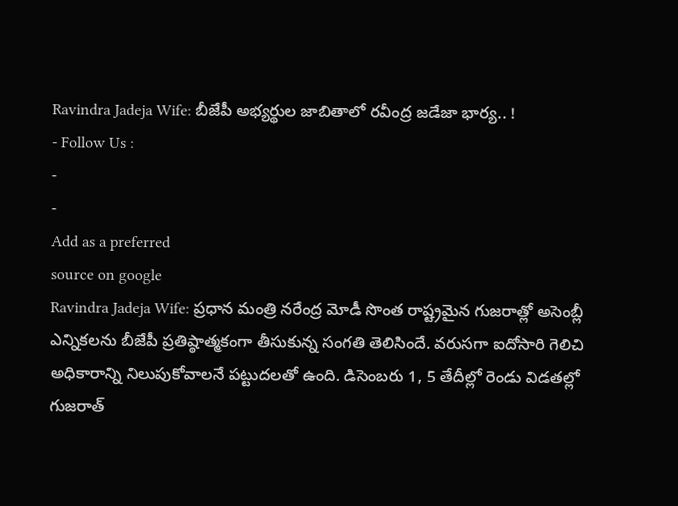Ravindra Jadeja Wife: బీజేపీ అభ్యర్థుల జాబితాలో రవీంద్ర జడేజా భార్య.. !
- Follow Us :
-
-
Add as a preferred
source on google
Ravindra Jadeja Wife: ప్రధాన మంత్రి నరేంద్ర మోడీ సొంత రాష్ట్రమైన గుజరాత్లో అసెంబ్లీ ఎన్నికలను బీజేపీ ప్రతిష్ఠాత్మకంగా తీసుకున్న సంగతి తెలిసిందే. వరుసగా ఐదోసారి గెలిచి అధికారాన్ని నిలుపుకోవాలనే పట్టుదలతో ఉంది. డిసెంబరు 1, 5 తేదీల్లో రెండు విడతల్లో గుజరాత్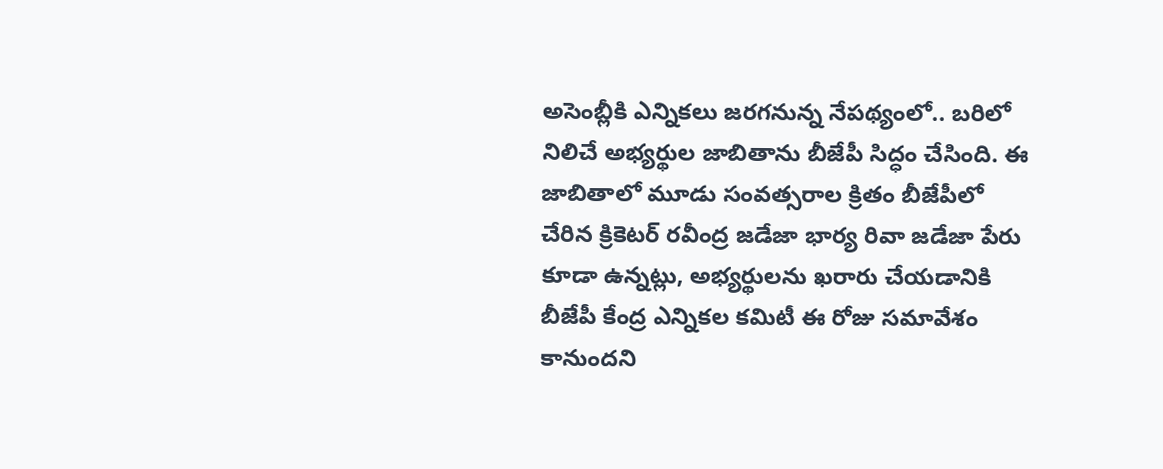అసెంబ్లీకి ఎన్నికలు జరగనున్న నేపథ్యంలో.. బరిలో నిలిచే అభ్యర్థుల జాబితాను బీజేపీ సిద్ధం చేసింది. ఈ జాబితాలో మూడు సంవత్సరాల క్రితం బీజేపీలో చేరిన క్రికెటర్ రవీంద్ర జడేజా భార్య రివా జడేజా పేరు కూడా ఉన్నట్లు, అభ్యర్థులను ఖరారు చేయడానికి బీజేపీ కేంద్ర ఎన్నికల కమిటీ ఈ రోజు సమావేశం కానుందని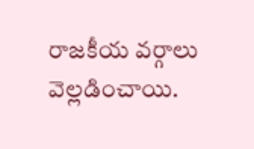రాజకీయ వర్గాలు వెల్లడించాయి.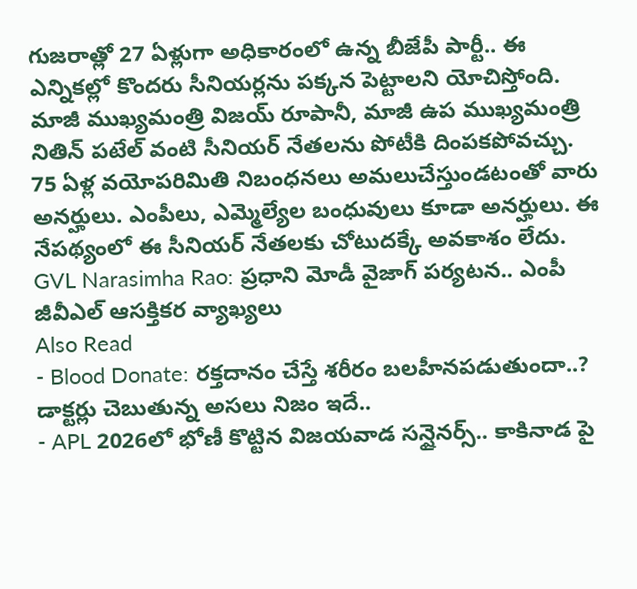గుజరాత్లో 27 ఏళ్లుగా అధికారంలో ఉన్న బీజేపీ పార్టీ.. ఈ ఎన్నికల్లో కొందరు సీనియర్లను పక్కన పెట్టాలని యోచిస్తోంది. మాజీ ముఖ్యమంత్రి విజయ్ రూపానీ, మాజీ ఉప ముఖ్యమంత్రి నితిన్ పటేల్ వంటి సీనియర్ నేతలను పోటీకి దింపకపోవచ్చు. 75 ఏళ్ల వయోపరిమితి నిబంధనలు అమలుచేస్తుండటంతో వారు అనర్హులు. ఎంపీలు, ఎమ్మెల్యేల బంధువులు కూడా అనర్హులు. ఈ నేపథ్యంలో ఈ సీనియర్ నేతలకు చోటుదక్కే అవకాశం లేదు.
GVL Narasimha Rao: ప్రధాని మోడీ వైజాగ్ పర్యటన.. ఎంపీ జీవీఎల్ ఆసక్తికర వ్యాఖ్యలు
Also Read
- Blood Donate: రక్తదానం చేస్తే శరీరం బలహీనపడుతుందా..? డాక్టర్లు చెబుతున్న అసలు నిజం ఇదే..
- APL 2026లో భోణీ కొట్టిన విజయవాడ సన్షైనర్స్.. కాకినాడ పై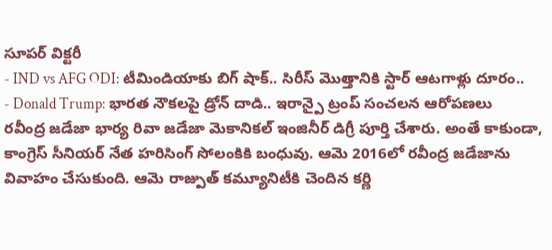సూపర్ విక్టరీ
- IND vs AFG ODI: టీమిండియాకు బిగ్ షాక్.. సిరీస్ మొత్తానికి స్టార్ ఆటగాళ్లు దూరం..
- Donald Trump: భారత నౌకలపై డ్రోన్ దాడి.. ఇరాన్పై ట్రంప్ సంచలన ఆరోపణలు
రవీంద్ర జడేజా భార్య రివా జడేజా మెకానికల్ ఇంజినీర్ డిగ్రీ పూర్తి చేశారు. అంతే కాకుండా, కాంగ్రెస్ సీనియర్ నేత హరిసింగ్ సోలంకికి బంధువు. ఆమె 2016లో రవీంద్ర జడేజాను వివాహం చేసుకుంది. ఆమె రాజ్పుత్ కమ్యూనిటీకి చెందిన కర్ణి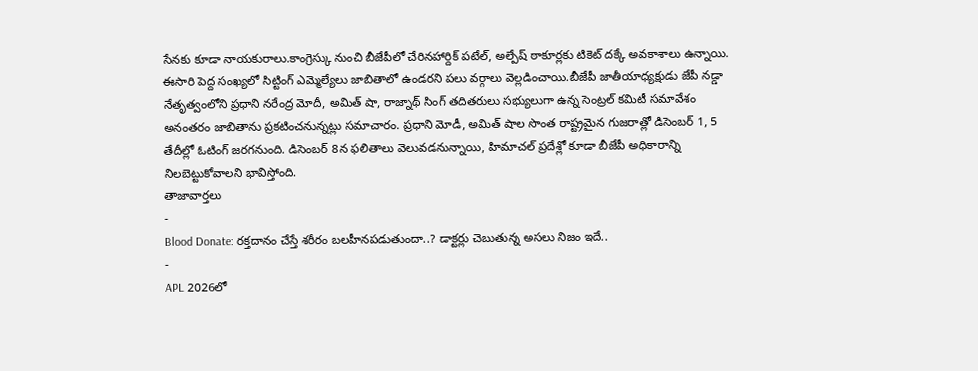సేనకు కూడా నాయకురాలు.కాంగ్రెస్కు నుంచి బీజేపీలో చేరినహార్దిక్ పటేల్, అల్పేష్ ఠాకూర్లకు టికెట్ దక్కే అవకాశాలు ఉన్నాయి. ఈసారి పెద్ద సంఖ్యలో సిట్టింగ్ ఎమ్మెల్యేలు జాబితాలో ఉండరని పలు వర్గాలు వెల్లడించాయి.బీజేపీ జాతీయాధ్యక్షుడు జేపీ నడ్డా నేతృత్వంలోని ప్రధాని నరేంద్ర మోదీ, అమిత్ షా, రాజ్నాథ్ సింగ్ తదితరులు సభ్యులుగా ఉన్న సెంట్రల్ కమిటీ సమావేశం అనంతరం జాబితాను ప్రకటించనున్నట్లు సమాచారం. ప్రధాని మోడీ, అమిత్ షాల సొంత రాష్ట్రమైన గుజరాత్లో డిసెంబర్ 1, 5 తేదీల్లో ఓటింగ్ జరగనుంది. డిసెంబర్ 8న ఫలితాలు వెలువడనున్నాయి, హిమాచల్ ప్రదేశ్లో కూడా బీజేపీ అధికారాన్ని నిలబెట్టుకోవాలని భావిస్తోంది.
తాజావార్తలు
-
Blood Donate: రక్తదానం చేస్తే శరీరం బలహీనపడుతుందా..? డాక్టర్లు చెబుతున్న అసలు నిజం ఇదే..
-
APL 2026లో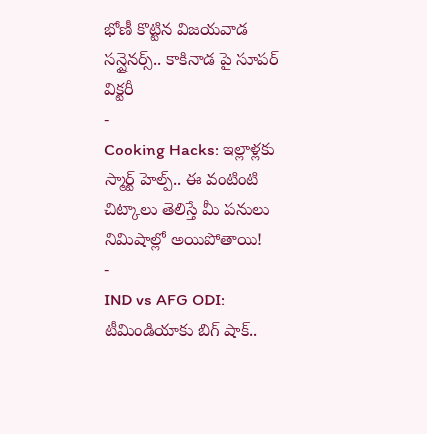భోణీ కొట్టిన విజయవాడ సన్షైనర్స్.. కాకినాడ పై సూపర్ విక్టరీ
-
Cooking Hacks: ఇల్లాళ్లకు స్మార్ట్ హెల్ప్.. ఈ వంటింటి చిట్కాలు తెలిస్తే మీ పనులు నిమిషాల్లో అయిపోతాయి!
-
IND vs AFG ODI: టీమిండియాకు బిగ్ షాక్..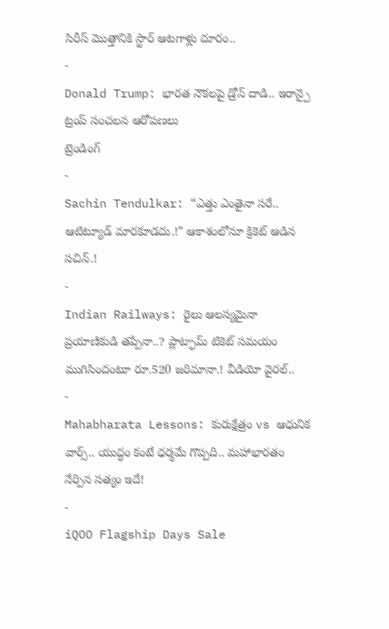సిరీస్ మొత్తానికి స్టార్ ఆటగాళ్లు దూరం..
-
Donald Trump: భారత నౌకలపై డ్రోన్ దాడి.. ఇరాన్పై ట్రంప్ సంచలన ఆరోపణలు
ట్రెండింగ్
-
Sachin Tendulkar: “ఎత్తు ఎంతైనా సరే.. ఆటిట్యూడ్ మారకూడదు.!” ఆకాశంలోనూ క్రికెట్ ఆడిన సచిన్.!
-
Indian Railways: రైలు ఆలస్యమైనా ప్రయాణికుడి తప్పేనా..? ప్లాట్ఫామ్ టికెట్ సమయం ముగిసిందంటూ రూ.520 జరిమానా.! వీడియో వైరల్..
-
Mahabharata Lessons: కురుక్షేత్రం vs ఆధునిక వార్స్.. యుద్ధం కంటే ధర్మమే గొప్పది.. మహాభారతం నేర్పిన సత్యం ఇదే!
-
iQOO Flagship Days Sale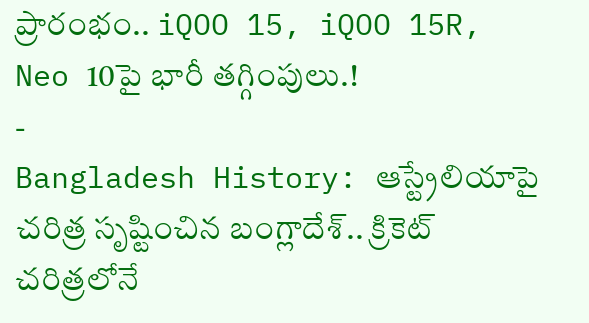ప్రారంభం.. iQOO 15, iQOO 15R, Neo 10పై భారీ తగ్గింపులు.!
-
Bangladesh History: ఆస్ట్రేలియాపై చరిత్ర సృష్టించిన బంగ్లాదేశ్.. క్రికెట్ చరిత్రలోనే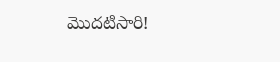మొదటిసారి!